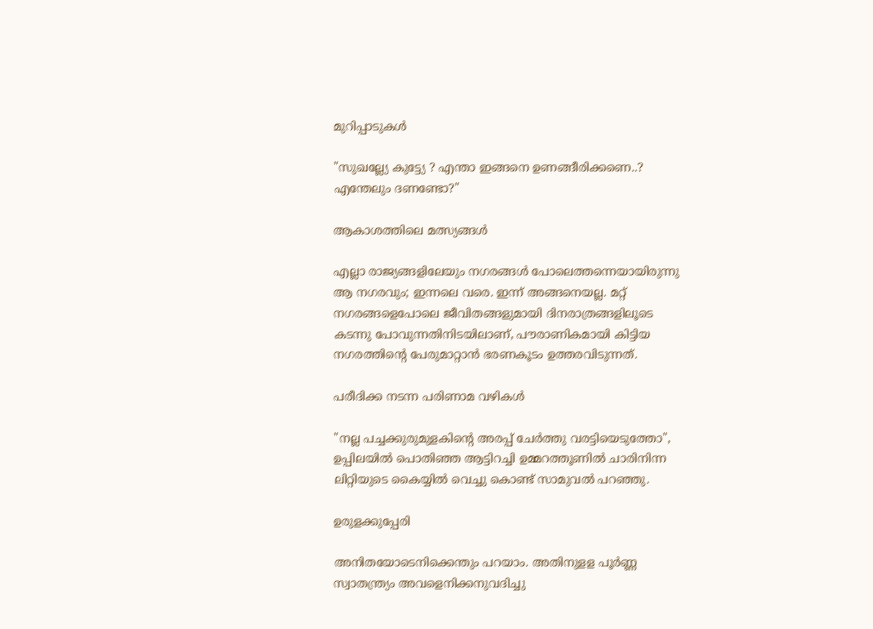മുറിപ്പാടുകൾ

"സുഖല്ല്യേ കുട്ട്യേ ? എന്താ ഇങ്ങനെ ഉണങ്ങീരിക്കണെ..? എന്തേലും ദണണ്ടോ?"

ആകാശത്തിലെ മത്സ്യങ്ങൾ

എല്ലാ രാജ്യങ്ങളിലേയും നഗരങ്ങൾ പോലെത്തന്നെയായിരുന്നു ആ നഗരവും; ഇന്നലെ വരെ. ഇന്ന് അങ്ങനെയല്ല. മറ്റ് നഗരങ്ങളെപോലെ ജീവിതങ്ങളുമായി ദിനരാത്രങ്ങളിലൂടെ കടന്നു പോവുന്നതിനിടയിലാണ്, പൗരാണികമായി കിട്ടിയ നഗരത്തിന്‍റെ പേരുമാറ്റാൻ ഭരണകൂടം ഉത്തരവിടുന്നത്.

പരീദിക്ക നടന്ന പരിണാമ വഴികൾ

"നല്ല പച്ചക്കുരുമുളകിന്റെ അരപ്പ് ചേർത്തു വരട്ടിയെടുത്തോ", ഉപ്പിലയിൽ പൊതിഞ്ഞ ആട്ടിറച്ചി ഉമ്മറത്തൂണിൽ ചാരിനിന്ന ലിറ്റിയുടെ കൈയ്യിൽ വെച്ചു കൊണ്ട് സാമുവൽ പറഞ്ഞു.

ഉരുളക്കുപ്പേരി

അനിതയോടെനിക്കെന്തും പറയാം. അതിനുളള പൂര്‍ണ്ണ സ്വാതന്ത്ര്യം അവളെനിക്കനുവദിച്ചു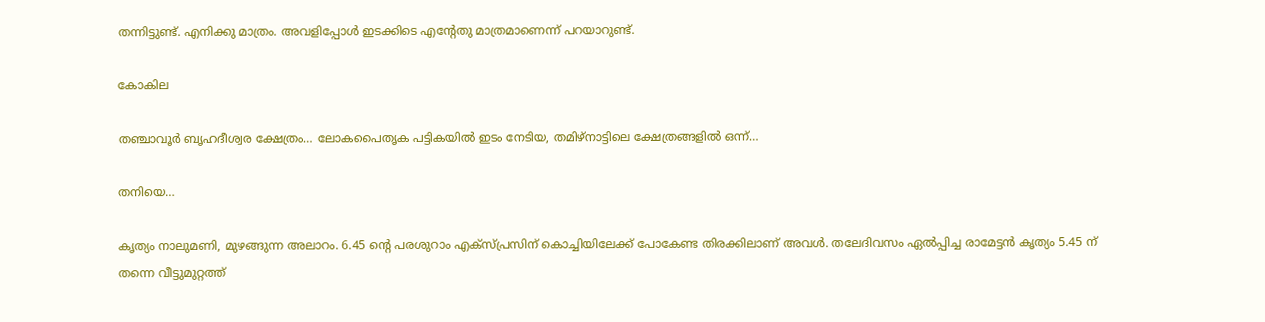തന്നിട്ടുണ്ട്‌. എനിക്കു മാത്രം. അവളിപ്പോള്‍ ഇടക്കിടെ എന്റേതു മാത്രമാണെന്ന്‌ പറയാറുണ്ട്‌.

കോകില

തഞ്ചാവൂർ ബൃഹദീശ്വര ക്ഷേത്രം… ലോകപൈതൃക പട്ടികയിൽ ഇടം നേടിയ, തമിഴ്നാട്ടിലെ ക്ഷേത്രങ്ങളിൽ ഒന്ന്…

തനിയെ…

കൃത്യം നാലുമണി, മുഴങ്ങുന്ന അലാറം. 6.45 ൻ്റെ പരശുറാം എക്സ്പ്രസിന് കൊച്ചിയിലേക്ക് പോകേണ്ട തിരക്കിലാണ് അവൾ. തലേദിവസം ഏൽപ്പിച്ച രാമേട്ടൻ കൃത്യം 5.45 ന് തന്നെ വീട്ടുമുറ്റത്ത്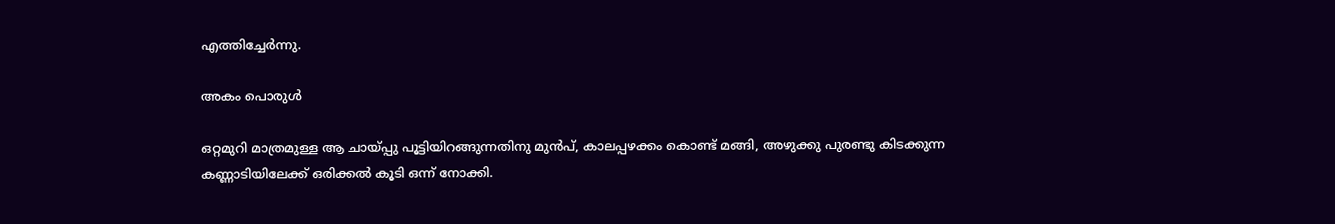എത്തിച്ചേർന്നു.

അകം പൊരുള്‍

ഒറ്റമുറി മാത്രമുള്ള ആ ചായ്പ്പു പൂട്ടിയിറങ്ങുന്നതിനു മുൻപ്, കാലപ്പഴക്കം കൊണ്ട് മങ്ങി, അഴുക്കു പുരണ്ടു കിടക്കുന്ന കണ്ണാടിയിലേക്ക് ഒരിക്കല്‍ കൂടി ഒന്ന് നോക്കി.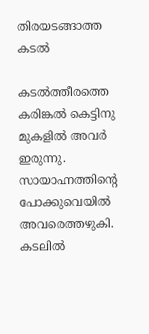തിരയടങ്ങാത്ത കടൽ

കടൽത്തീരത്തെ കരിങ്കൽ കെട്ടിനു മുകളിൽ അവർ ഇരുന്നു. സായാഹ്നത്തിന്റെ പോക്കുവെയിൽ അവരെത്തഴുകി. കടലിൽ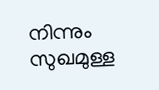നിന്നും സുഖമുള്ള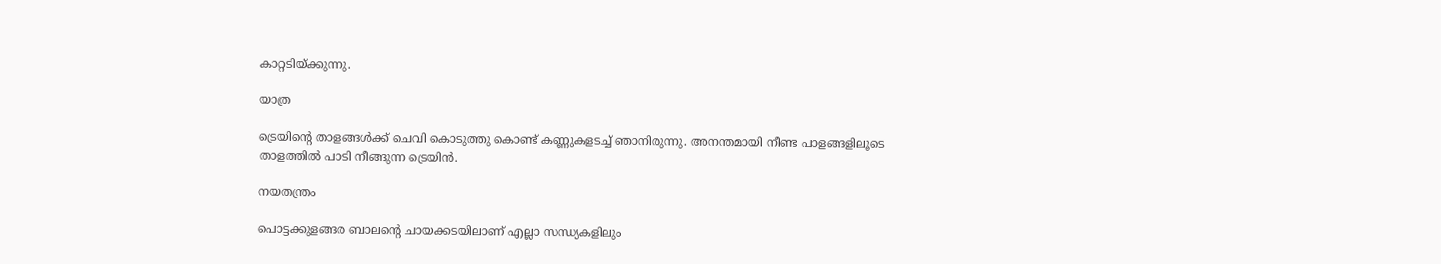കാറ്റടിയ്ക്കുന്നു.

യാത്ര

ട്രെയിൻ്റെ താളങ്ങൾക്ക് ചെവി കൊടുത്തു കൊണ്ട് കണ്ണുകളടച്ച് ഞാനിരുന്നു. അനന്തമായി നീണ്ട പാളങ്ങളിലൂടെ താളത്തിൽ പാടി നീങ്ങുന്ന ട്രെയിൻ.

നയതന്ത്രം

പൊട്ടക്കുളങ്ങര ബാലൻ്റെ ചായക്കടയിലാണ് എല്ലാ സന്ധ്യകളിലും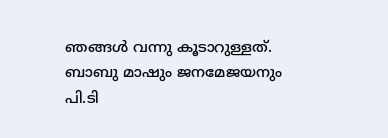ഞങ്ങൾ വന്നു കൂടാറുള്ളത്. ബാബു മാഷും ജനമേജയനും പി.ടി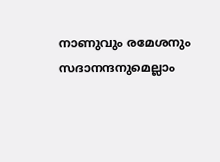നാണുവും രമേശനും സദാനന്ദനുമെല്ലാം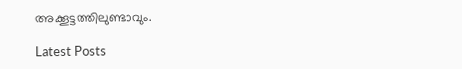അക്കൂട്ടത്തിലുണ്ടാവും.

Latest Posts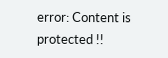error: Content is protected !!